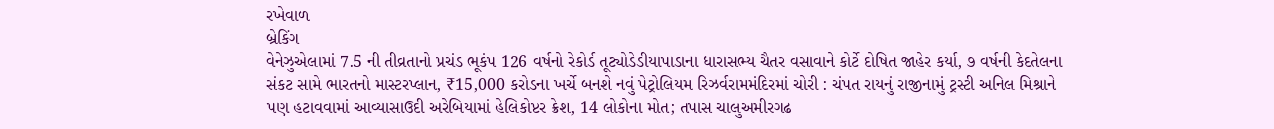રખેવાળ
બ્રેકિંગ
વેનેઝુએલામાં 7.5 ની તીવ્રતાનો પ્રચંડ ભૂકંપ 126 વર્ષનો રેકોર્ડ તૂટ્યોડેડીયાપાડાના ધારાસભ્ય ચૈતર વસાવાને કોર્ટે દોષિત જાહેર કર્યા, ૭ વર્ષની કેદતેલના સંકટ સામે ભારતનો માસ્ટરપ્લાન, ₹15,000 કરોડના ખર્ચે બનશે નવું પેટ્રોલિયમ રિઝર્વરામમંદિરમાં ચોરી : ચંપત રાયનું રાજીનામું ટ્રસ્ટી અનિલ મિશ્રાને પણ હટાવવામાં આવ્યાસાઉદી અરેબિયામાં હેલિકોપ્ટર ક્રેશ, 14 લોકોના મોત; તપાસ ચાલુઅમીરગઢ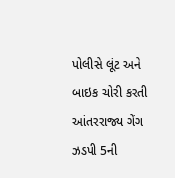પોલીસે લૂંટ અને બાઇક ચોરી કરતી આંતરરાજ્ય ગેંગ ઝડપી 5ની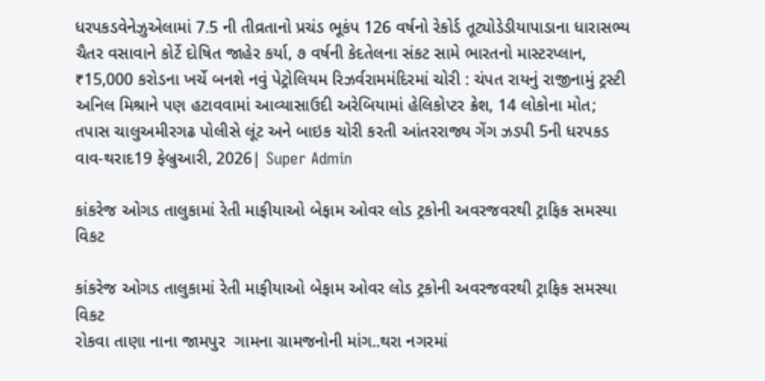ધરપકડવેનેઝુએલામાં 7.5 ની તીવ્રતાનો પ્રચંડ ભૂકંપ 126 વર્ષનો રેકોર્ડ તૂટ્યોડેડીયાપાડાના ધારાસભ્ય ચૈતર વસાવાને કોર્ટે દોષિત જાહેર કર્યા, ૭ વર્ષની કેદતેલના સંકટ સામે ભારતનો માસ્ટરપ્લાન, ₹15,000 કરોડના ખર્ચે બનશે નવું પેટ્રોલિયમ રિઝર્વરામમંદિરમાં ચોરી : ચંપત રાયનું રાજીનામું ટ્રસ્ટી અનિલ મિશ્રાને પણ હટાવવામાં આવ્યાસાઉદી અરેબિયામાં હેલિકોપ્ટર ક્રેશ, 14 લોકોના મોત; તપાસ ચાલુઅમીરગઢ પોલીસે લૂંટ અને બાઇક ચોરી કરતી આંતરરાજ્ય ગેંગ ઝડપી 5ની ધરપકડ
વાવ-થરાદ19 ફેબ્રુઆરી, 2026| Super Admin

કાંકરેજ ઓગડ તાલુકામાં રેતી માફીયાઓ બેફામ ઓવર લોડ ટ્રકોની અવરજવરથી ટ્રાફિક સમસ્યા વિકટ

કાંકરેજ ઓગડ તાલુકામાં રેતી માફીયાઓ બેફામ ઓવર લોડ ટ્રકોની અવરજવરથી ટ્રાફિક સમસ્યા વિકટ
રોકવા તાણા નાના જામપુર  ગામના ગ્રામજનોની માંગ..થરા નગરમાં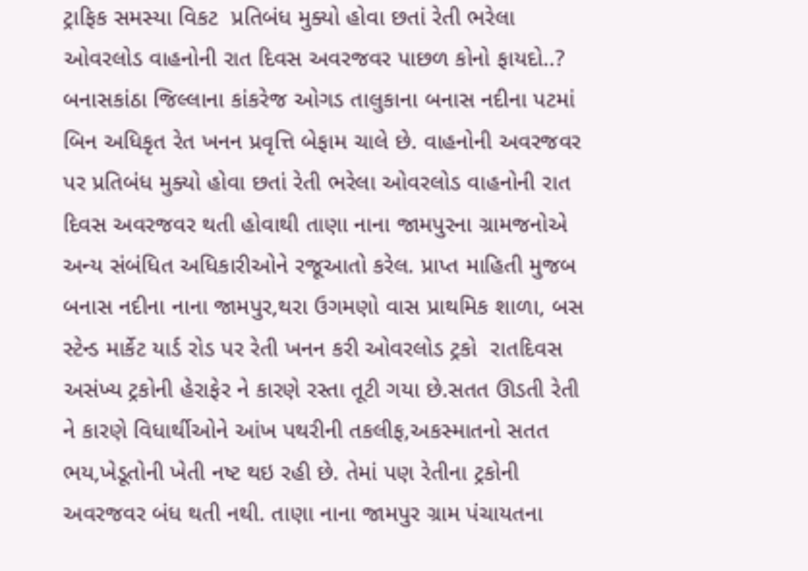ટ્રાફિક સમસ્યા વિકટ  પ્રતિબંધ મુક્યો હોવા છતાં રેતી ભરેલા ઓવરલોડ વાહનોની રાત દિવસ અવરજવર પાછળ કોનો ફાયદો..? બનાસકાંઠા જિલ્લાના કાંકરેજ ઓગડ તાલુકાના બનાસ નદીના પટમાં બિન અધિકૃત રેત ખનન પ્રવૃત્તિ બેફામ ચાલે છે. વાહનોની અવરજવર પર પ્રતિબંધ મુક્યો હોવા છતાં રેતી ભરેલા ઓવરલોડ વાહનોની રાત દિવસ અવરજવર થતી હોવાથી તાણા નાના જામપુરના ગ્રામજનોએ અન્ય સંબંધિત અધિકારીઓને રજૂઆતો કરેલ. પ્રાપ્ત માહિતી મુજબ બનાસ નદીના નાના જામપુર,થરા ઉગમણો વાસ પ્રાથમિક શાળા, બસ સ્ટેન્ડ માર્કેટ યાર્ડ રોડ પર રેતી ખનન કરી ઓવરલોડ ટ્રકો  રાતદિવસ અસંખ્ય ટ્રકોની હેરાફેર ને કારણે રસ્તા તૂટી ગયા છે.સતત ઊડતી રેતી ને કારણે વિધાર્થીઓને આંખ પથરીની તકલીફ,અકસ્માતનો સતત ભય,ખેડૂતોની ખેતી નષ્ટ થઇ રહી છે. તેમાં પણ રેતીના ટ્રકોની અવરજવર બંધ થતી નથી. તાણા નાના જામપુર ગ્રામ પંચાયતના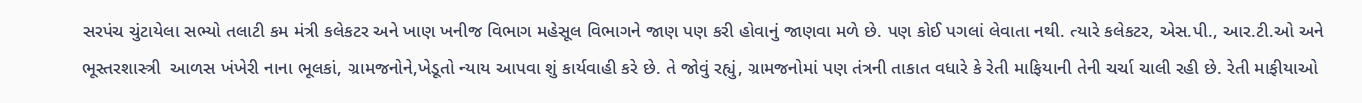સરપંચ ચુંટાયેલા સભ્યો તલાટી કમ મંત્રી કલેકટર અને ખાણ ખનીજ વિભાગ મહેસૂલ વિભાગને જાણ પણ કરી હોવાનું જાણવા મળે છે. પણ કોઈ પગલાં લેવાતા નથી. ત્યારે કલેકટર, એસ.પી., આર.ટી.ઓ અને ભૂસ્તરશાસ્ત્રી  આળસ ખંખેરી નાના ભૂલકાં, ગ્રામજનોને,ખેડૂતો ન્યાય આપવા શું કાર્યવાહી કરે છે. તે જોવું રહ્યું, ગ્રામજનોમાં પણ તંત્રની તાકાત વધારે કે રેતી માફિયાની તેની ચર્ચા ચાલી રહી છે. રેતી માફીયાઓ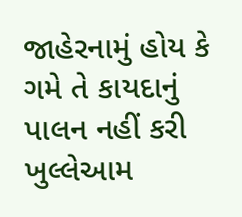જાહેરનામું હોય કે ગમે તે કાયદાનું પાલન નહીં કરી ખુલ્લેઆમ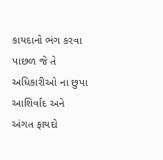કાયદાનો ભંગ કરવા પાછળ જે તે અધિકારીઓ ના છુપા આશિર્વાદ અને અંગત ફાયદો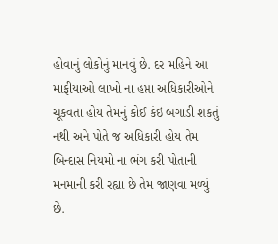હોવાનું લોકોનું માનવું છે. દર મહિને આ માફીયાઓ લાખો ના હપ્તા અધિકારીઓને ચૂકવતા હોય તેમનું કોઈ કંઇ બગાડી શકતું નથી અને પોતે જ અધિકારી હોય તેમ બિન્દાસ નિયમો ના ભંગ કરી પોતાની મનમાની કરી રહ્યા છે તેમ જાણવા મળ્યું છે.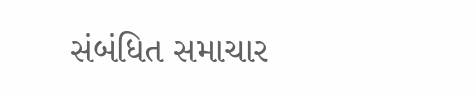સંબંધિત સમાચાર